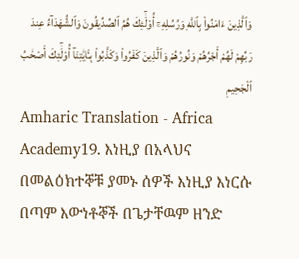وَٱلَّذِينَ ءَامَنُوا۟ بِٱللَّهِ وَرُسُلِهِۦٓ أُو۟لَٰٓئِكَ هُمُ ٱلصِّدِّيقُونَ وَٱلشُّهَدَآءُ عِندَ رَبِّهِمْ لَهُمْ أَجْرُهُمْ وَنُورُهُمْ وَٱلَّذِينَ كَفَرُوا۟ وَكَذَّبُوا۟ بِـَٔايَٰتِنَآ أُو۟لَٰٓئِكَ أَصْحَٰبُ ٱلْجَحِيمِ
Amharic Translation - Africa Academy19. እነዚያ በአላህና በመልዕክተኞቹ ያመኑ ሰዎች እነዚያ እነርሱ በጣም እውነቶኞች በጌታቸዉም ዘንድ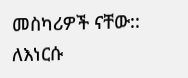መስካሪዎች ናቸው:: ለእነርሱ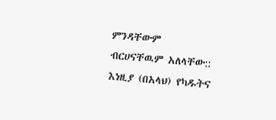ምንዳቸውም ብርሀናቸዉም አለላቸው:: እነዚያ (በአላህ) የካዱትና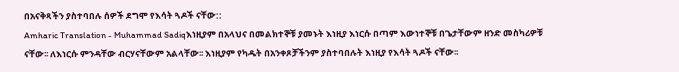በአናቅጻችን ያስተባበሉ ሰዎች ደግሞ የእሳት ጓዶች ናቸው::
Amharic Translation - Muhammad Sadiqእነዚያም በአላህና በመልክተኞቹ ያመኑት እነዚያ እነርሱ በጣም እውነተኞቹ በጌታቸውም ዘንድ መስካሪዎቹ ናቸው፡፡ ለእነርሱ ምንዳቸው ብርሃናቸውም አልላቸው፡፡ እነዚያም የካዱት በአንቀጾቻችንም ያስተባበሉት እነዚያ የእሳት ጓዶች ናቸው፡፡